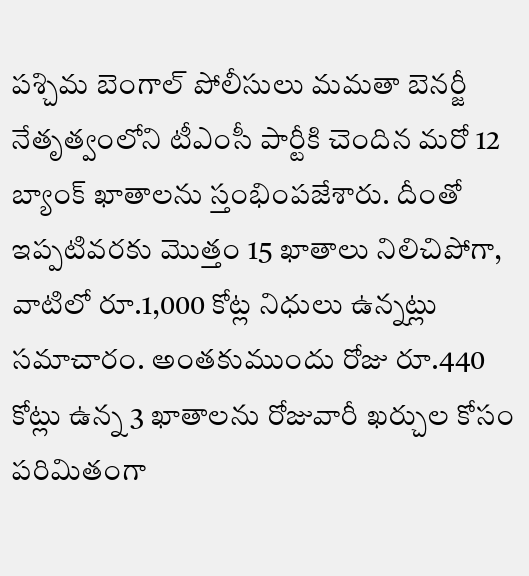పశ్చిమ బెంగాల్ పోలీసులు మమతా బెనర్జీ నేతృత్వంలోని టీఎంసీ పార్టీకి చెందిన మరో 12 బ్యాంక్ ఖాతాలను స్తంభింపజేశారు. దీంతో ఇప్పటివరకు మొత్తం 15 ఖాతాలు నిలిచిపోగా, వాటిలో రూ.1,000 కోట్ల నిధులు ఉన్నట్లు సమాచారం. అంతకుముందు రోజు రూ.440 కోట్లు ఉన్న 3 ఖాతాలను రోజువారీ ఖర్చుల కోసం పరిమితంగా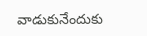వాడుకునేందుకు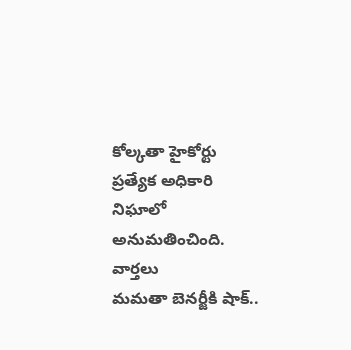కోల్కతా హైకోర్టు ప్రత్యేక అధికారి నిఘాలో అనుమతించింది.
వార్తలు
మమతా బెనర్జీకి షాక్..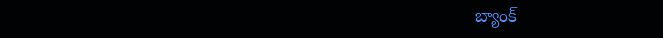బ్యాంక్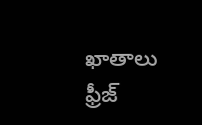ఖాతాలు ఫ్రీజ్